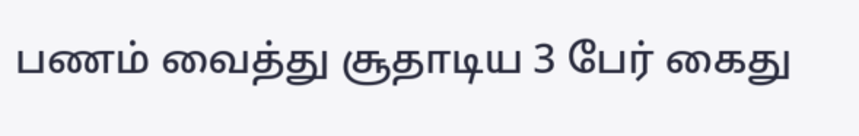பணம் வைத்து சூதாடிய 3 பேர் கைது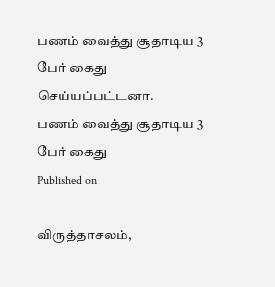பணம் வைத்து சூதாடிய 3 பேர் கைது செய்யப்பட்டனா.
பணம் வைத்து சூதாடிய 3 பேர் கைது
Published on

விருத்தாசலம்,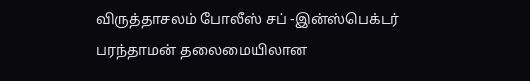விருத்தாசலம் போலீஸ் சப் -இன்ஸ்பெக்டர் பரந்தாமன் தலைமையிலான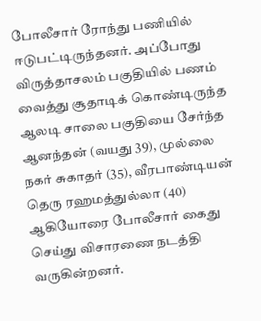போலீசார் ரோந்து பணியில் ஈடுபட்டிருந்தனர். அப்போது விருத்தாசலம் பகுதியில் பணம் வைத்து சூதாடிக் கொண்டிருந்த ஆலடி சாலை பகுதியை சேர்ந்த ஆனந்தன் (வயது 39), முல்லை நகர் சுகாதர் (35), வீரபாண்டியன் தெரு ரஹமத்துல்லா (40) ஆகியோரை போலீசார் கைது செய்து விசாரணை நடத்தி வருகின்றனர்.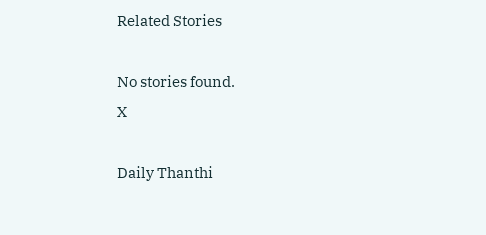Related Stories

No stories found.
X

Daily Thanthi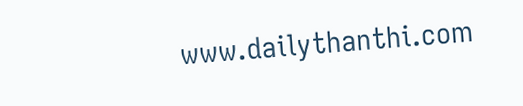www.dailythanthi.com